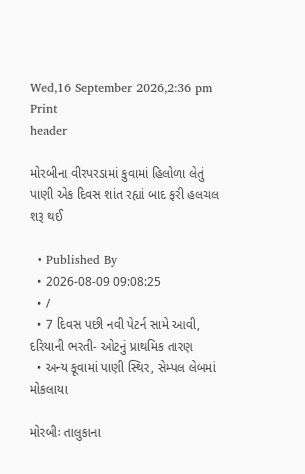Wed,16 September 2026,2:36 pm
Print
header

મોરબીના વીરપરડામાં કુવામાં હિલોળા લેતું પાણી એક દિવસ શાંત રહ્યાં બાદ ફરી હલચલ શરૂ થઈ

  • Published By
  • 2026-08-09 09:08:25
  • /
  • 7 દિવસ પછી નવી પેટર્ન સામે આવી, દરિયાની ભરતી- ઓટનું પ્રાથમિક તારણ
  • અન્ય કૂવામાં પાણી સ્થિર, સેમ્પલ લેબમાં મોકલાયા

મોરબીઃ તાલુકાના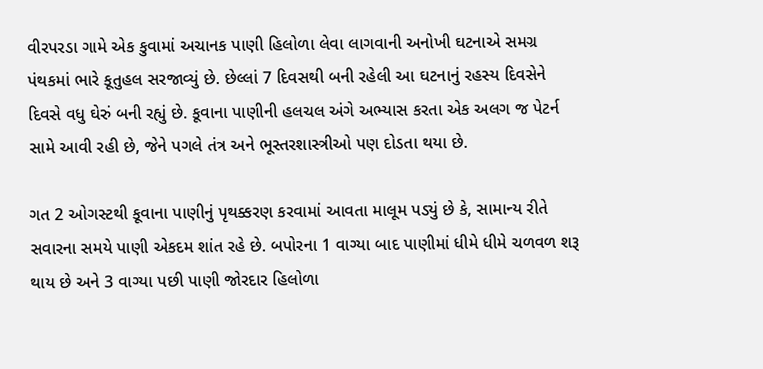વીરપરડા ગામે એક કુવામાં અચાનક પાણી હિલોળા લેવા લાગવાની અનોખી ઘટનાએ સમગ્ર પંથકમાં ભારે કૂતુહલ સરજાવ્યું છે. છેલ્લાં 7 દિવસથી બની રહેલી આ ઘટનાનું રહસ્ય દિવસેને દિવસે વધુ ઘેરું બની રહ્યું છે. કૂવાના પાણીની હલચલ અંગે અભ્યાસ કરતા એક અલગ જ પેટર્ન સામે આવી રહી છે, જેને પગલે તંત્ર અને ભૂસ્તરશાસ્ત્રીઓ પણ દોડતા થયા છે.

ગત 2 ઓગસ્ટથી કૂવાના પાણીનું પૃથક્કરણ કરવામાં આવતા માલૂમ પડ્યું છે કે, સામાન્ય રીતે સવારના સમયે પાણી એકદમ શાંત રહે છે. બપોરના 1 વાગ્યા બાદ પાણીમાં ધીમે ધીમે ચળવળ શરૂ થાય છે અને 3 વાગ્યા પછી પાણી જોરદાર હિલોળા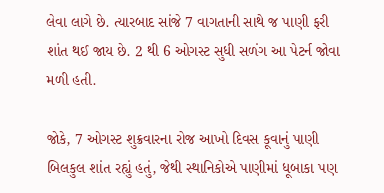લેવા લાગે છે. ત્યારબાદ સાંજે 7 વાગતાની સાથે જ પાણી ફરી શાંત થઈ જાય છે. 2 થી 6 ઓગસ્ટ સુધી સળંગ આ પેટર્ન જોવા મળી હતી.

જોકે, 7 ઓગસ્ટ શુક્રવારના રોજ આખો દિવસ કૂવાનું પાણી બિલકુલ શાંત રહ્યું હતું, જેથી સ્થાનિકોએ પાણીમાં ધૂબાકા પણ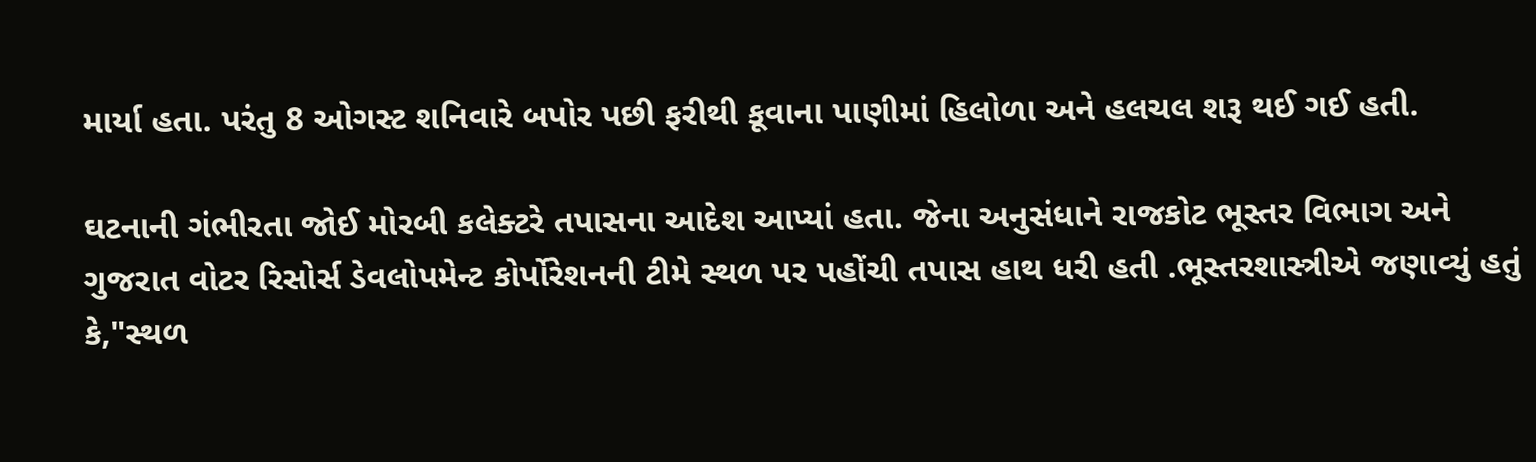માર્યા હતા. પરંતુ 8 ઓગસ્ટ શનિવારે બપોર પછી ફરીથી કૂવાના પાણીમાં હિલોળા અને હલચલ શરૂ થઈ ગઈ હતી.

ઘટનાની ગંભીરતા જોઈ મોરબી કલેક્ટરે તપાસના આદેશ આપ્યાં હતા. જેના અનુસંધાને રાજકોટ ભૂસ્તર વિભાગ અને ગુજરાત વોટર રિસોર્સ ડેવલોપમેન્ટ કોર્પોરેશનની ટીમે સ્થળ પર પહોંચી તપાસ હાથ ધરી હતી .ભૂસ્તરશાસ્ત્રીએ જણાવ્યું હતું કે,"સ્થળ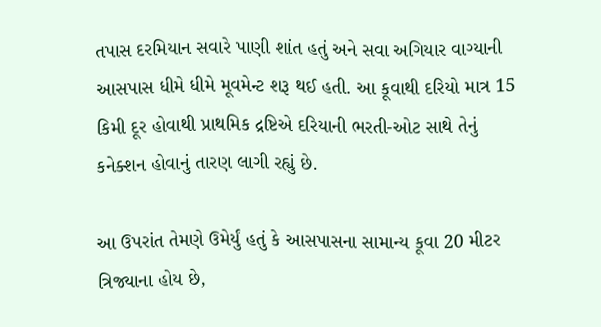તપાસ દરમિયાન સવારે પાણી શાંત હતું અને સવા અગિયાર વાગ્યાની આસપાસ ધીમે ધીમે મૂવમેન્ટ શરૂ થઈ હતી. આ કૂવાથી દરિયો માત્ર 15 કિમી દૂર હોવાથી પ્રાથમિક દ્રષ્ટિએ દરિયાની ભરતી-ઓટ સાથે તેનું કનેક્શન હોવાનું તારણ લાગી રહ્યું છે.

આ ઉપરાંત તેમણે ઉમેર્યું હતું કે આસપાસના સામાન્ય કૂવા 20 મીટર ત્રિજ્યાના હોય છે,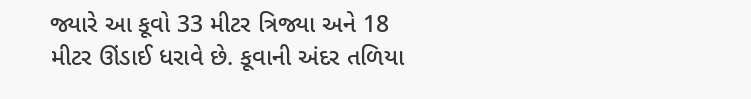જ્યારે આ કૂવો 33 મીટર ત્રિજ્યા અને 18 મીટર ઊંડાઈ ધરાવે છે. કૂવાની અંદર તળિયા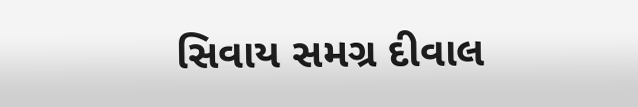સિવાય સમગ્ર દીવાલ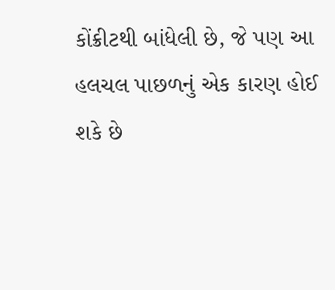કોંક્રીટથી બાંધેલી છે, જે પણ આ હલચલ પાછળનું એક કારણ હોઈ શકે છે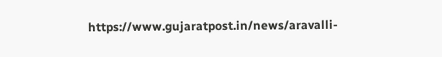https://www.gujaratpost.in/news/aravalli-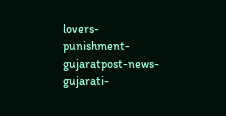lovers-punishment-gujaratpost-news-gujarati-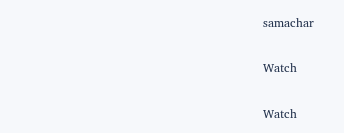samachar

Watch

Watch